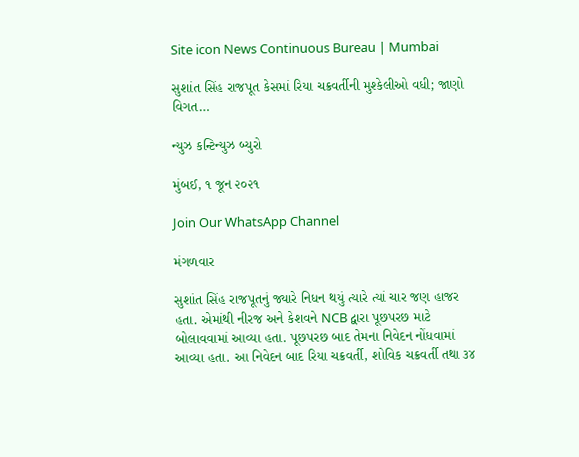Site icon News Continuous Bureau | Mumbai

સુશાંત સિંહ રાજપૂત કેસમાં રિયા ચક્રવર્તીની મુશ્કેલીઓ વધી; જાણો વિગત…

ન્યુઝ કન્ટિન્યુઝ બ્યુરો

મુંબઈ, ૧ જૂન ૨૦૨૧

Join Our WhatsApp Channel

મંગળવાર

સુશાંત સિંહ રાજપૂતનું જ્યારે નિધન થયું ત્યારે ત્યાં ચાર જણ હાજર હતા. એમાંથી નીરજ અને કેશવને NCB દ્વારા પૂછપરછ માટે બોલાવવામાં આવ્યા હતા. પૂછપરછ બાદ તેમના નિવેદન નોંધવામાં આવ્યા હતા. આ નિવેદન બાદ રિયા ચક્રવર્તી, શોવિક ચક્રવર્તી તથા ૩૪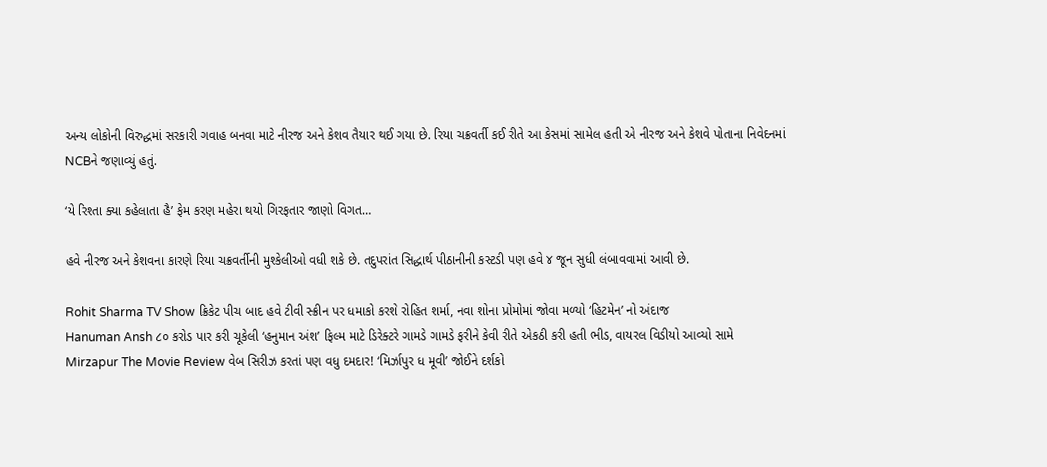અન્ય લોકોની વિરુદ્ધમાં સરકારી ગવાહ બનવા માટે નીરજ અને કેશવ તૈયાર થઈ ગયા છે. રિયા ચક્રવર્તી કઈ રીતે આ કેસમાં સામેલ હતી એ નીરજ અને કેશવે પોતાના નિવેદનમાં NCBને જણાવ્યું હતું.

‘યે રિશ્તા ક્યા કહેલાતા હૈ’ ફેમ કરણ મહેરા થયો ગિરફતાર જાણો વિગત…

હવે નીરજ અને કેશવના કારણે રિયા ચક્રવર્તીની મુશ્કેલીઓ વધી શકે છે. તદુપરાંત સિદ્ધાર્થ પીઠાનીની કસ્ટડી પણ હવે ૪ જૂન સુધી લંબાવવામાં આવી છે.

Rohit Sharma TV Show ક્રિકેટ પીચ બાદ હવે ટીવી સ્ક્રીન પર ધમાકો કરશે રોહિત શર્મા, નવા શોના પ્રોમોમાં જોવા મળ્યો ‘હિટમેન’ નો અંદાજ
Hanuman Ansh ૮૦ કરોડ પાર કરી ચૂકેલી ‘હનુમાન અંશ’ ફિલ્મ માટે ડિરેક્ટરે ગામડે ગામડે ફરીને કેવી રીતે એકઠી કરી હતી ભીડ, વાયરલ વિડીયો આવ્યો સામે
Mirzapur The Movie Review વેબ સિરીઝ કરતાં પણ વધુ દમદાર! ‘મિર્ઝાપુર ધ મૂવી’ જોઈને દર્શકો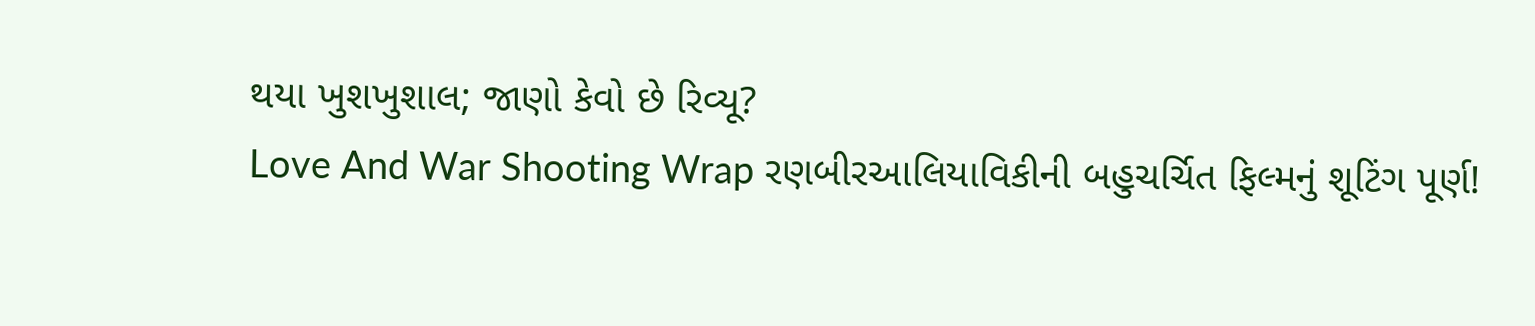થયા ખુશખુશાલ; જાણો કેવો છે રિવ્યૂ?
Love And War Shooting Wrap રણબીરઆલિયાવિકીની બહુચર્ચિત ફિલ્મનું શૂટિંગ પૂર્ણ!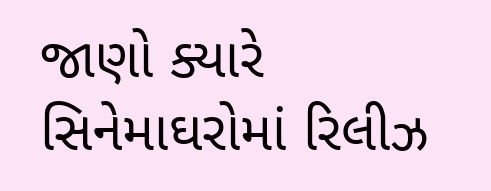જાણો ક્યારે સિનેમાઘરોમાં રિલીઝ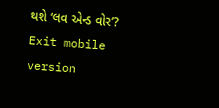થશે ‘લવ એન્ડ વોર’?
Exit mobile version